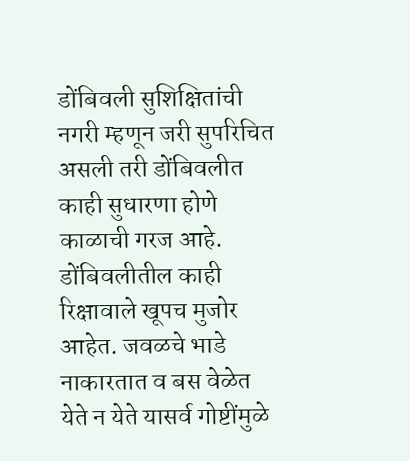डोंबिवली सुशिक्षितांची नगरी म्हणून जरी सुपरिचित असली तरी डोंबिवलीत काही सुधारणा होणे काळाची गरज आहे. डोंबिवलीतील काही रिक्षावाले खूपच मुजोर आहेत. जवळचे भाडे नाकारतात व बस वेळेत येते न येते यासर्व गोष्टींमुळे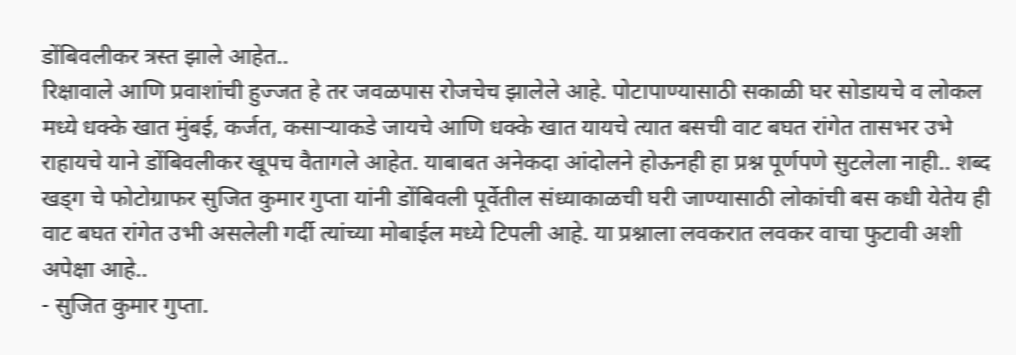डोंबिवलीकर त्रस्त झाले आहेत..
रिक्षावाले आणि प्रवाशांची हुज्जत हे तर जवळपास रोजचेच झालेले आहे. पोटापाण्यासाठी सकाळी घर सोडायचे व लोकल मध्ये धक्के खात मुंबई, कर्जत, कसाऱ्याकडे जायचे आणि धक्के खात यायचे त्यात बसची वाट बघत रांगेत तासभर उभे राहायचे याने डोंबिवलीकर खूपच वैतागले आहेत. याबाबत अनेकदा आंदोलने होऊनही हा प्रश्न पूर्णपणे सुटलेला नाही.. शब्द खड्ग चे फोटोग्राफर सुजित कुमार गुप्ता यांनी डोंबिवली पूर्वेतील संध्याकाळची घरी जाण्यासाठी लोकांची बस कधी येतेय ही वाट बघत रांगेत उभी असलेली गर्दी त्यांच्या मोबाईल मध्ये टिपली आहे. या प्रश्नाला लवकरात लवकर वाचा फुटावी अशी अपेक्षा आहे..
- सुजित कुमार गुप्ता.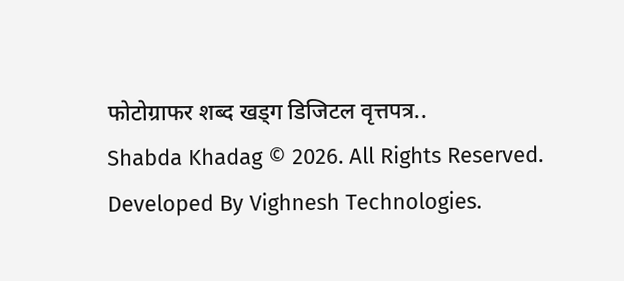फोटोग्राफर शब्द खड्ग डिजिटल वृत्तपत्र..
Shabda Khadag © 2026. All Rights Reserved.
Developed By Vighnesh Technologies.